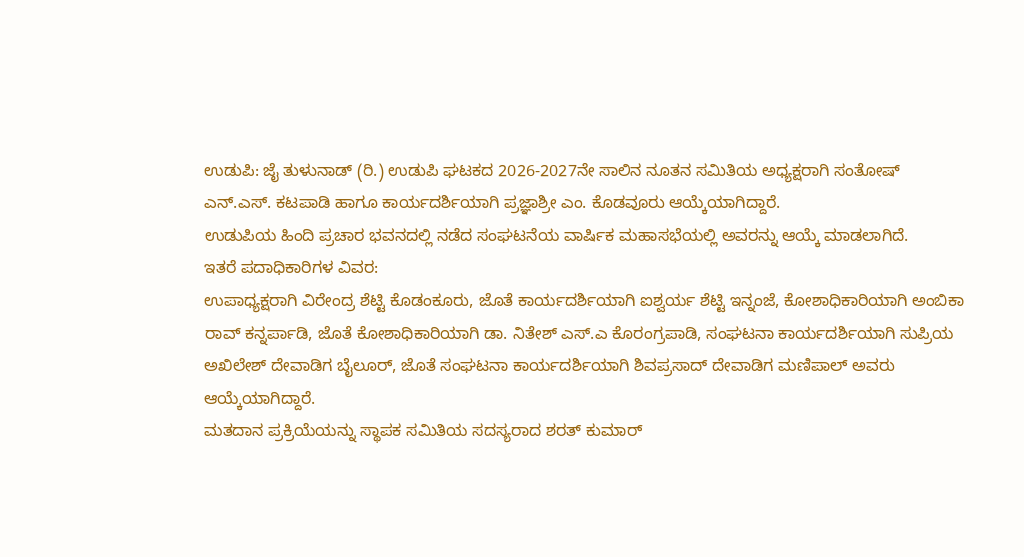ಉಡುಪಿ: ಜೈ ತುಳುನಾಡ್ (ರಿ.) ಉಡುಪಿ ಘಟಕದ 2026-2027ನೇ ಸಾಲಿನ ನೂತನ ಸಮಿತಿಯ ಅಧ್ಯಕ್ಷರಾಗಿ ಸಂತೋಷ್ ಎನ್.ಎಸ್. ಕಟಪಾಡಿ ಹಾಗೂ ಕಾರ್ಯದರ್ಶಿಯಾಗಿ ಪ್ರಜ್ಞಾಶ್ರೀ ಎಂ. ಕೊಡವೂರು ಆಯ್ಕೆಯಾಗಿದ್ದಾರೆ.
ಉಡುಪಿಯ ಹಿಂದಿ ಪ್ರಚಾರ ಭವನದಲ್ಲಿ ನಡೆದ ಸಂಘಟನೆಯ ವಾರ್ಷಿಕ ಮಹಾಸಭೆಯಲ್ಲಿ ಅವರನ್ನು ಆಯ್ಕೆ ಮಾಡಲಾಗಿದೆ.
ಇತರೆ ಪದಾಧಿಕಾರಿಗಳ ವಿವರ:
ಉಪಾಧ್ಯಕ್ಷರಾಗಿ ವಿರೇಂದ್ರ ಶೆಟ್ಟಿ ಕೊಡಂಕೂರು, ಜೊತೆ ಕಾರ್ಯದರ್ಶಿಯಾಗಿ ಐಶ್ವರ್ಯ ಶೆಟ್ಟಿ ಇನ್ನಂಜೆ, ಕೋಶಾಧಿಕಾರಿಯಾಗಿ ಅಂಬಿಕಾ ರಾವ್ ಕನ್ನರ್ಪಾಡಿ, ಜೊತೆ ಕೋಶಾಧಿಕಾರಿಯಾಗಿ ಡಾ. ನಿತೇಶ್ ಎಸ್.ಎ ಕೊರಂಗ್ರಪಾಡಿ, ಸಂಘಟನಾ ಕಾರ್ಯದರ್ಶಿಯಾಗಿ ಸುಪ್ರಿಯ ಅಖಿಲೇಶ್ ದೇವಾಡಿಗ ಬೈಲೂರ್, ಜೊತೆ ಸಂಘಟನಾ ಕಾರ್ಯದರ್ಶಿಯಾಗಿ ಶಿವಪ್ರಸಾದ್ ದೇವಾಡಿಗ ಮಣಿಪಾಲ್ ಅವರು ಆಯ್ಕೆಯಾಗಿದ್ದಾರೆ.
ಮತದಾನ ಪ್ರಕ್ರಿಯೆಯನ್ನು ಸ್ಥಾಪಕ ಸಮಿತಿಯ ಸದಸ್ಯರಾದ ಶರತ್ ಕುಮಾರ್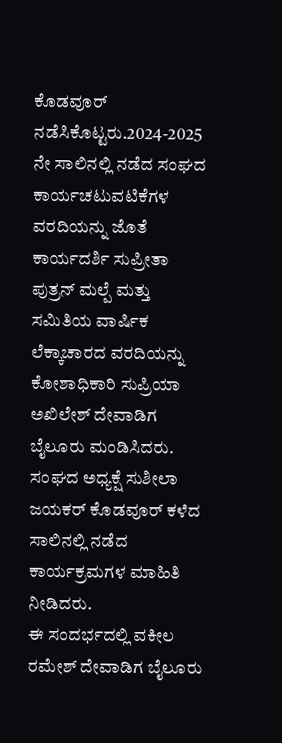ಕೊಡವೂರ್ ನಡೆಸಿಕೊಟ್ಟರು.2024-2025 ನೇ ಸಾಲಿನಲ್ಲಿ ನಡೆದ ಸಂಘದ ಕಾರ್ಯಚಟುವಟಿಕೆಗಳ ವರದಿಯನ್ನು ಜೊತೆ ಕಾರ್ಯದರ್ಶಿ ಸುಪ್ರೀತಾ ಪುತ್ರನ್ ಮಲ್ಪೆ ಮತ್ತು ಸಮಿತಿಯ ವಾರ್ಷಿಕ ಲೆಕ್ಕಾಚಾರದ ವರದಿಯನ್ನು ಕೋಶಾಧಿಕಾರಿ ಸುಪ್ರಿಯಾ ಅಖಿಲೇಶ್ ದೇವಾಡಿಗ ಬೈಲೂರು ಮಂಡಿಸಿದರು. ಸಂಘದ ಅಧ್ಯಕ್ಷೆ ಸುಶೀಲಾ ಜಯಕರ್ ಕೊಡವೂರ್ ಕಳೆದ ಸಾಲಿನಲ್ಲಿ ನಡೆದ ಕಾರ್ಯಕ್ರಮಗಳ ಮಾಹಿತಿ ನೀಡಿದರು.
ಈ ಸಂದರ್ಭದಲ್ಲಿ ವಕೀಲ ರಮೇಶ್ ದೇವಾಡಿಗ ಬೈಲೂರು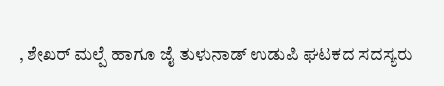, ಶೇಖರ್ ಮಲ್ಪೆ ಹಾಗೂ ಜೈ ತುಳುನಾಡ್ ಉಡುಪಿ ಘಟಕದ ಸದಸ್ಯರು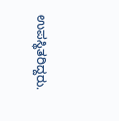ಉಪಸ್ಥಿತರಿದ್ದರು.